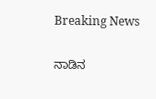Breaking News

ನಾಡಿನ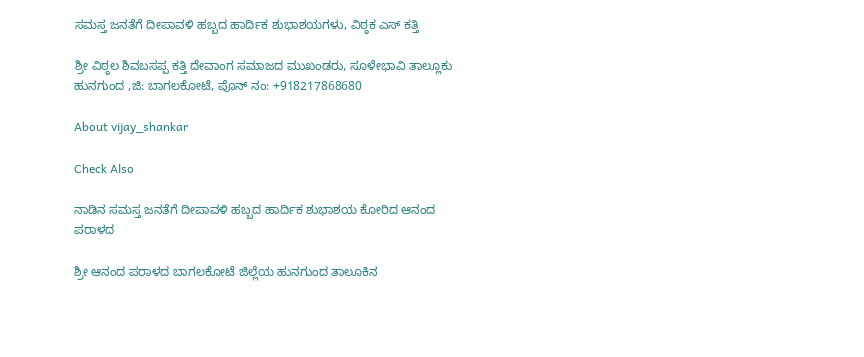ಸಮಸ್ತ ಜನತೆಗೆ ದೀಪಾವಳಿ ಹಬ್ಬದ ಹಾರ್ದಿಕ ಶುಭಾಶಯಗಳು, ವಿಠ್ಠಕ ಎಸ್ ಕತ್ತಿ

ಶ್ರೀ ವಿಠ್ಠಲ ಶಿವಬಸಪ್ಪ ಕತ್ತಿ ದೇವಾಂಗ ಸಮಾಜದ ಮುಖಂಡರು, ಸೂಳೇಭಾವಿ ತಾಲ್ಲೂಕು ಹುನಗುಂದ ,ಜಿ: ಬಾಗಲಕೋಟೆ, ಪೊನ್ ನಂ: +918217868680

About vijay_shankar

Check Also

ನಾಡಿನ ಸಮಸ್ತ ಜನತೆಗೆ ದೀಪಾವಳಿ ಹಬ್ಬದ ಹಾರ್ದಿಕ ಶುಭಾಶಯ ಕೋರಿದ ಆನಂದ ಪರಾಳದ

ಶ್ರೀ ಆನಂದ ಪರಾಳದ ಬಾಗಲಕೋಟೆ ಜಿಲ್ಲೆಯ ಹುನಗುಂದ ತಾಲೂಕಿನ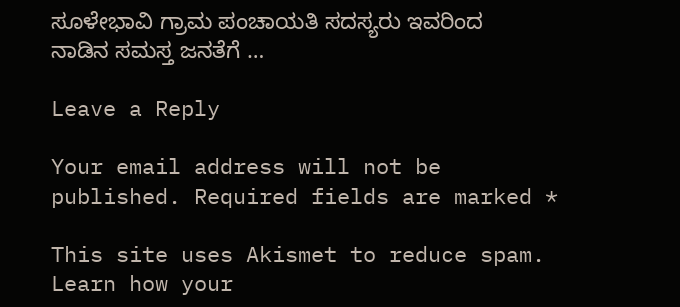ಸೂಳೇಭಾವಿ ಗ್ರಾಮ ಪಂಚಾಯತಿ ಸದಸ್ಯರು ಇವರಿಂದ ನಾಡಿನ ಸಮಸ್ತ ಜನತೆಗೆ …

Leave a Reply

Your email address will not be published. Required fields are marked *

This site uses Akismet to reduce spam. Learn how your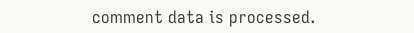comment data is processed.